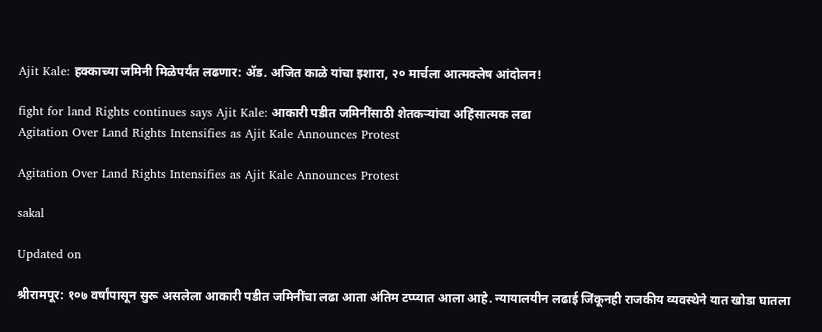Ajit Kale: हक्काच्या जमिनी मिळेपर्यंत लढणार: अ‍ॅड. अजित काळे यांचा इशारा, २० मार्चला आत्मक्लेष आंदोलन!

fight for land Rights continues says Ajit Kale: आकारी पडीत जमिनींसाठी शेतकऱ्यांचा अहिंसात्मक लढा
Agitation Over Land Rights Intensifies as Ajit Kale Announces Protest

Agitation Over Land Rights Intensifies as Ajit Kale Announces Protest

sakal

Updated on

श्रीरामपूर: १०७ वर्षांपासून सुरू असलेला आकारी पडीत जमिनींचा लढा आता अंतिम टप्प्यात आला आहे. न्यायालयीन लढाई जिंकूनही राजकीय व्यवस्थेने यात खोडा घातला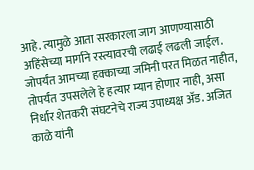आहे. त्यामुळे आता सरकारला जाग आणण्यासाठी अहिंसेच्या मार्गाने रस्त्यावरची लढाई लढली जाईल. जोपर्यंत आमच्या हक्काच्या जमिनी परत मिळत नाहीत, तोपर्यंत उपसलेले हे हत्यार म्यान होणार नाही, असा निर्धार शेतकरी संघटनेचे राज्य उपाध्यक्ष अ‍ॅड. अजित काळे यांनी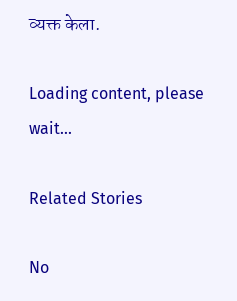व्यक्त केला.

Loading content, please wait...

Related Stories

No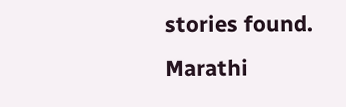stories found.
Marathi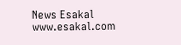News Esakal
www.esakal.com